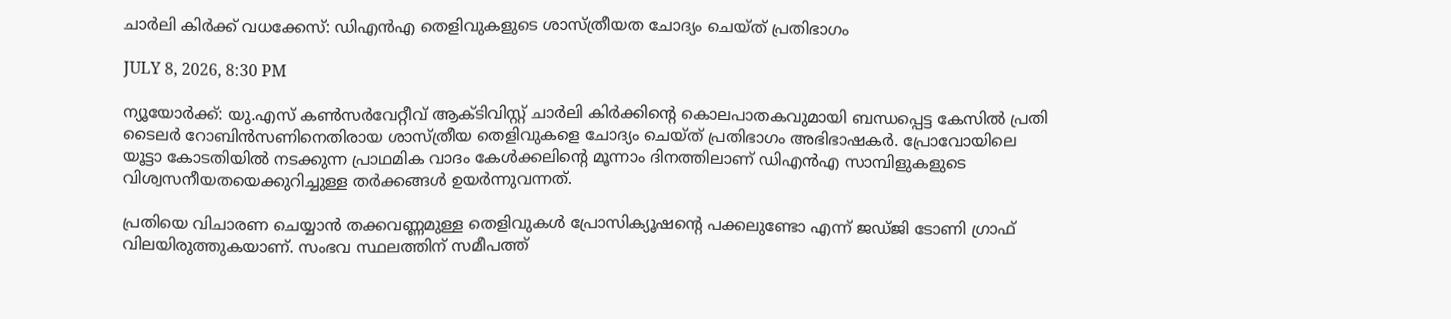ചാര്‍ലി കിര്‍ക്ക് വധക്കേസ്: ഡിഎന്‍എ തെളിവുകളുടെ ശാസ്ത്രീയത ചോദ്യം ചെയ്ത് പ്രതിഭാഗം

JULY 8, 2026, 8:30 PM

ന്യൂയോര്‍ക്ക്: യു.എസ് കണ്‍സര്‍വേറ്റീവ് ആക്ടിവിസ്റ്റ് ചാര്‍ലി കിര്‍ക്കിന്റെ കൊലപാതകവുമായി ബന്ധപ്പെട്ട കേസില്‍ പ്രതി ടൈലര്‍ റോബിന്‍സണിനെതിരായ ശാസ്ത്രീയ തെളിവുകളെ ചോദ്യം ചെയ്ത് പ്രതിഭാഗം അഭിഭാഷകര്‍. പ്രോവോയിലെ യൂട്ടാ കോടതിയില്‍ നടക്കുന്ന പ്രാഥമിക വാദം കേള്‍ക്കലിന്റെ മൂന്നാം ദിനത്തിലാണ് ഡിഎന്‍എ സാമ്പിളുകളുടെ വിശ്വസനീയതയെക്കുറിച്ചുള്ള തര്‍ക്കങ്ങള്‍ ഉയര്‍ന്നുവന്നത്.

പ്രതിയെ വിചാരണ ചെയ്യാന്‍ തക്കവണ്ണമുള്ള തെളിവുകള്‍ പ്രോസിക്യൂഷന്റെ പക്കലുണ്ടോ എന്ന് ജഡ്ജി ടോണി ഗ്രാഫ് വിലയിരുത്തുകയാണ്. സംഭവ സ്ഥലത്തിന് സമീപത്ത്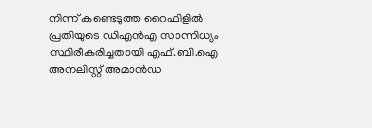നിന്ന് കണ്ടെടുത്ത റൈഫിളില്‍ പ്രതിയുടെ ഡിഎന്‍എ സാന്നിധ്യം സ്ഥിരീകരിച്ചതായി എഫ്.ബി.ഐ അനലിസ്റ്റ് അമാന്‍ഡ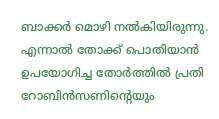ബാക്കര്‍ മൊഴി നല്‍കിയിരുന്നു. എന്നാല്‍ തോക്ക് പൊതിയാന്‍ ഉപയോഗിച്ച തോര്‍ത്തില്‍ പ്രതി റോബിന്‍സണിന്റെയും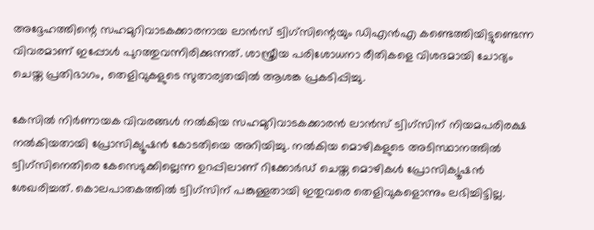അദ്ദേഹത്തിന്റെ സഹമുറിവാടകക്കാരനായ ലാന്‍സ് ട്വിഗ്‌സിന്റെയും ഡിഎന്‍എ കണ്ടെത്തിയിട്ടുണ്ടെന്ന വിവരമാണ് ഇപ്പോള്‍ പുറത്തുവന്നിരിക്കുന്നത്. ശാസ്ത്രീയ പരിശോധനാ രീതികളെ വിശദമായി ചോദ്യം ചെയ്ത പ്രതിഭാഗം, തെളിവുകളുടെ സുതാര്യതയില്‍ ആശങ്ക പ്രകടിപ്പിച്ചു.

കേസില്‍ നിര്‍ണായക വിവരങ്ങള്‍ നല്‍കിയ സഹമുറിവാടകക്കാരന്‍ ലാന്‍സ് ട്വിഗ്‌സിന് നിയമപരിരക്ഷ നല്‍കിയതായി പ്രോസിക്യൂഷന്‍ കോടതിയെ അറിയിച്ചു. നല്‍കിയ മൊഴികളുടെ അടിസ്ഥാനത്തില്‍ ട്വിഗ്‌സിനെതിരെ കേസെടുക്കില്ലെന്ന ഉറപ്പിലാണ് റിക്കോര്‍ഡ് ചെയ്ത മൊഴികള്‍ പ്രോസിക്യൂഷന്‍ ശേഖരിച്ചത്. കൊലപാതകത്തില്‍ ട്വിഗ്‌സിന് പങ്കുള്ളതായി ഇതുവരെ തെളിവുകളൊന്നും ലഭിച്ചിട്ടില്ല.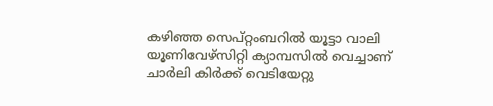കഴിഞ്ഞ സെപ്റ്റംബറില്‍ യൂട്ടാ വാലി യൂണിവേഴ്‌സിറ്റി ക്യാമ്പസില്‍ വെച്ചാണ് ചാര്‍ലി കിര്‍ക്ക് വെടിയേറ്റു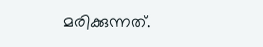മരിക്കുന്നത്.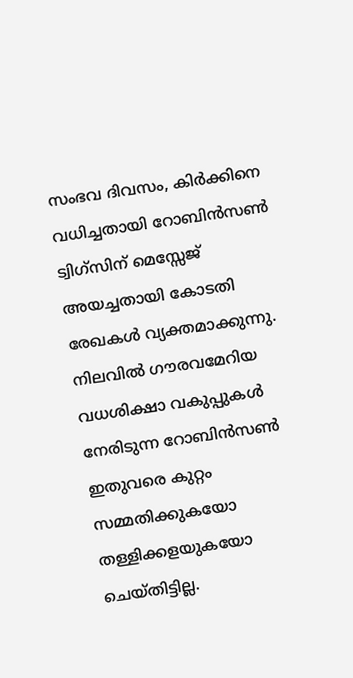സംഭവ ദിവസം, കിര്‍ക്കിനെ വധിച്ചതായി റോബിന്‍സണ്‍ ട്വിഗ്‌സിന് മെസ്സേജ് അയച്ചതായി കോടതി രേഖകള്‍ വ്യക്തമാക്കുന്നു. നിലവില്‍ ഗൗരവമേറിയ വധശിക്ഷാ വകുപ്പുകള്‍ നേരിടുന്ന റോബിന്‍സണ്‍ ഇതുവരെ കുറ്റം സമ്മതിക്കുകയോ തള്ളിക്കളയുകയോ ചെയ്തിട്ടില്ല.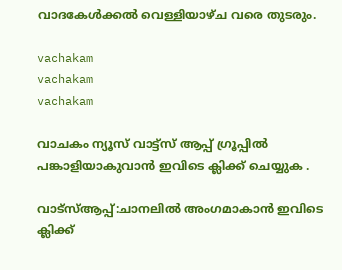വാദകേള്‍ക്കല്‍ വെള്ളിയാഴ്ച വരെ തുടരും.

vachakam
vachakam
vachakam

വാചകം ന്യൂസ് വാട്ട്സ് ആപ്പ് ഗ്രൂപ്പിൽ പങ്കാളിയാകുവാൻ ഇവിടെ ക്ലിക്ക് ചെയ്യുക .

വാട്സ്ആപ്പ്:ചാനലിൽ അംഗമാകാൻ ഇവിടെ ക്ലിക്ക്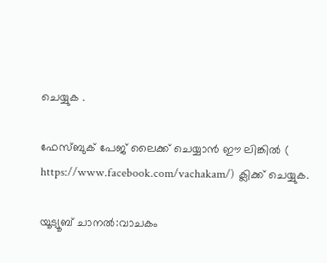ചെയ്യുക .

ഫേസ്ബുക് പേജ് ലൈക്ക് ചെയ്യാൻ ഈ ലിങ്കിൽ (
https://www.facebook.com/vachakam/) ക്ലിക്ക് ചെയ്യുക.

യൂട്യൂബ് ചാനൽ:വാചകം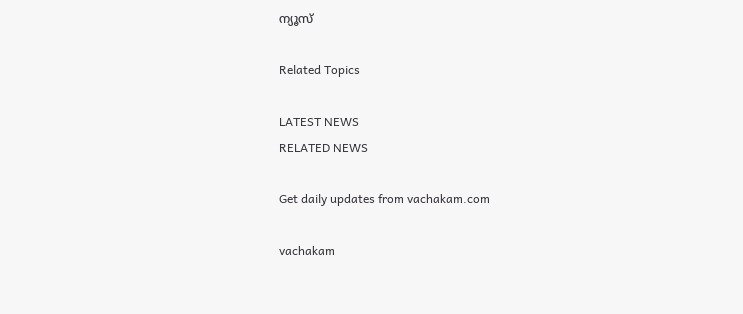ന്യൂസ്

Related Topics

LATEST NEWS
RELATED NEWS

Get daily updates from vachakam.com

vachakam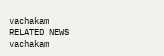vachakam
RELATED NEWS
vachakam